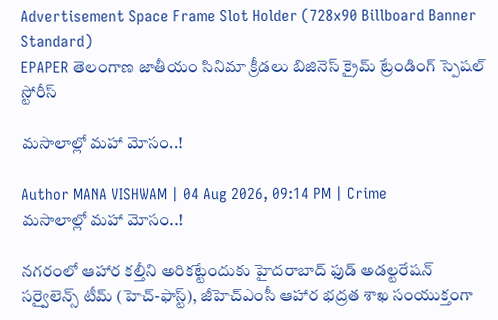Advertisement Space Frame Slot Holder (728x90 Billboard Banner Standard)
EPAPER తెలంగాణ జాతీయం సినిమా క్రీడలు బిజినెస్ క్రైమ్ ట్రేండింగ్ స్పెషల్ స్టోరీస్

మసాలాల్లో మహా మోసం..!

Author MANA VISHWAM | 04 Aug 2026, 09:14 PM | Crime
మసాలాల్లో మహా మోసం..!

నగరంలో ఆహార కల్తీని అరికట్టేందుకు హైదరాబాద్ ఫుడ్ అడల్టరేషన్ సర్వైలెన్స్ టీమ్ (హెచ్-ఫాస్ట్), జీహెచ్‌ఎంసీ ఆహార భద్రత శాఖ సంయుక్తంగా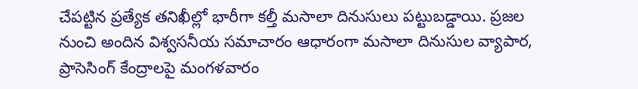చేపట్టిన ప్రత్యేక తనిఖీల్లో భారీగా కల్తీ మసాలా దినుసులు పట్టుబడ్డాయి. ప్రజల నుంచి అందిన విశ్వసనీయ సమాచారం ఆధారంగా మసాలా దినుసుల వ్యాపార, ప్రాసెసింగ్ కేంద్రాలపై మంగళవారం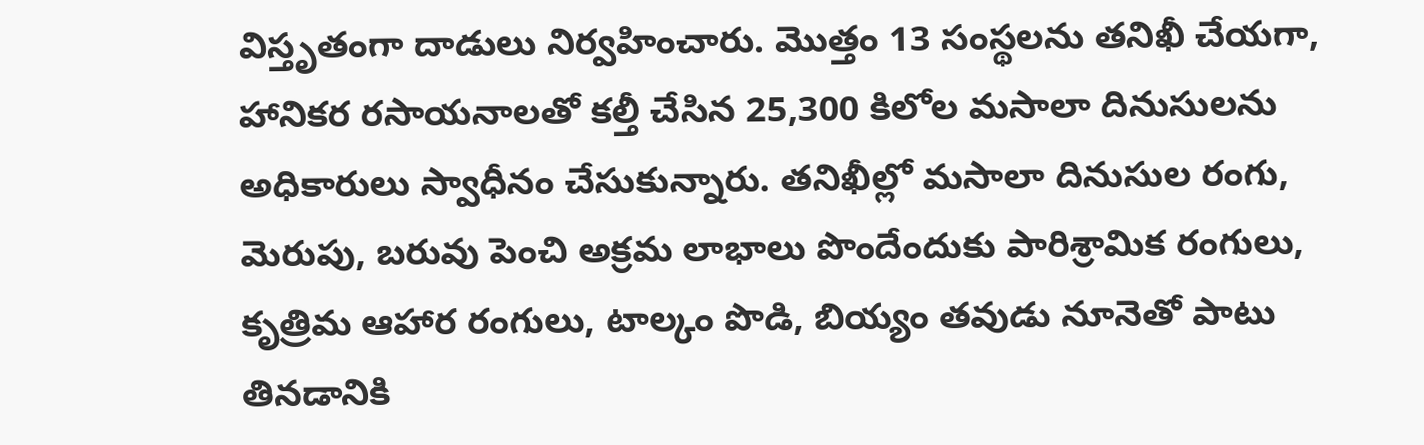విస్తృతంగా దాడులు నిర్వహించారు. మొత్తం 13 సంస్థలను తనిఖీ చేయగా, హానికర రసాయనాలతో కల్తీ చేసిన 25,300 కిలోల మసాలా దినుసులను అధికారులు స్వాధీనం చేసుకున్నారు. తనిఖీల్లో మసాలా దినుసుల రంగు, మెరుపు, బరువు పెంచి అక్రమ లాభాలు పొందేందుకు పారిశ్రామిక రంగులు, కృత్రిమ ఆహార రంగులు, టాల్కం పొడి, బియ్యం తవుడు నూనెతో పాటు తినడానికి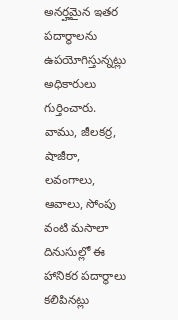అనర్హమైన ఇతర పదార్థాలను ఉపయోగిస్తున్నట్లు అధికారులు గుర్తించారు. వాము, జీలకర్ర, షాజీరా, లవంగాలు, ఆవాలు, సోంపు వంటి మసాలా దినుసుల్లో ఈ హానికర పదార్థాలు కలిపినట్లు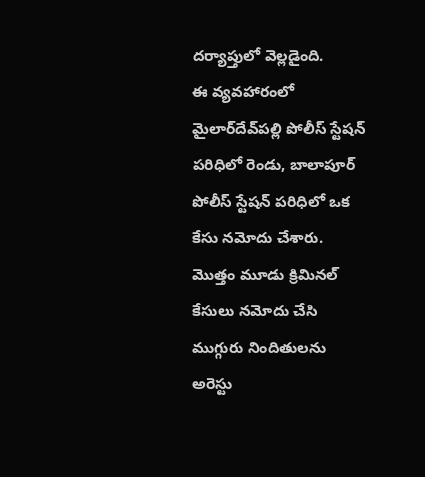దర్యాప్తులో వెల్లడైంది.
ఈ వ్యవహారంలో మైలార్‌దేవ్‌పల్లి పోలీస్ స్టేషన్ పరిధిలో రెండు, బాలాపూర్ పోలీస్ స్టేషన్ పరిధిలో ఒక కేసు నమోదు చేశారు. మొత్తం మూడు క్రిమినల్ కేసులు నమోదు చేసి ముగ్గురు నిందితులను అరెస్టు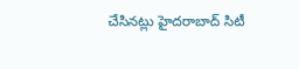చేసినట్లు హైదరాబాద్ సిటీ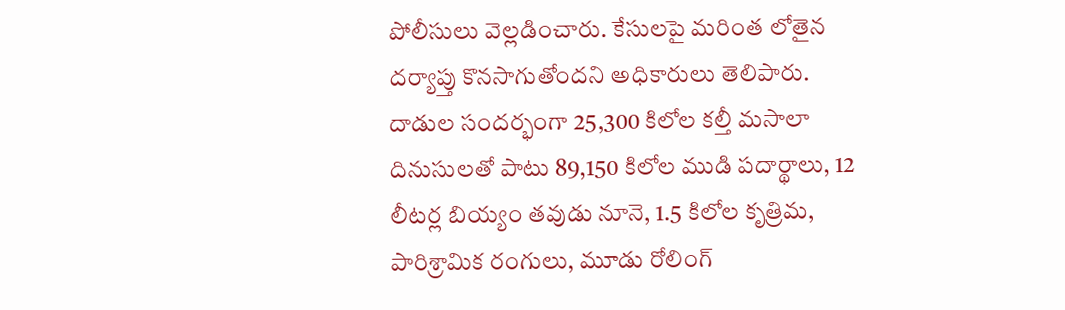పోలీసులు వెల్లడించారు. కేసులపై మరింత లోతైన దర్యాప్తు కొనసాగుతోందని అధికారులు తెలిపారు. దాడుల సందర్భంగా 25,300 కిలోల కల్తీ మసాలా దినుసులతో పాటు 89,150 కిలోల ముడి పదార్థాలు, 12 లీటర్ల బియ్యం తవుడు నూనె, 1.5 కిలోల కృత్రిమ, పారిశ్రామిక రంగులు, మూడు రోలింగ్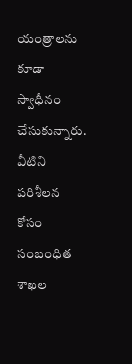యంత్రాలను కూడా స్వాధీనం చేసుకున్నారు. వీటిని పరిశీలన కోసం సంబంధిత శాఖల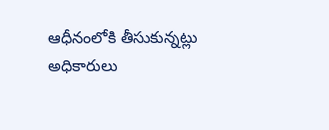ఆధీనంలోకి తీసుకున్నట్లు అధికారులు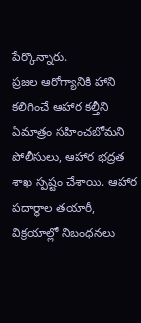పేర్కొన్నారు.
ప్రజల ఆరోగ్యానికి హాని కలిగించే ఆహార కల్తీని ఏమాత్రం సహించబోమని పోలీసులు, ఆహార భద్రత శాఖ స్పష్టం చేశాయి. ఆహార పదార్థాల తయారీ, విక్రయాల్లో నిబంధనలు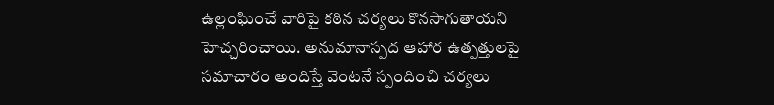ఉల్లంఘించే వారిపై కఠిన చర్యలు కొనసాగుతాయని హెచ్చరించాయి. అనుమానాస్పద ఆహార ఉత్పత్తులపై సమాచారం అందిస్తే వెంటనే స్పందించి చర్యలు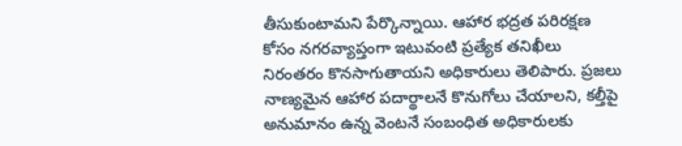తీసుకుంటామని పేర్కొన్నాయి. ఆహార భద్రత పరిరక్షణ కోసం నగరవ్యాప్తంగా ఇటువంటి ప్రత్యేక తనిఖీలు నిరంతరం కొనసాగుతాయని అధికారులు తెలిపారు. ప్రజలు నాణ్యమైన ఆహార పదార్థాలనే కొనుగోలు చేయాలని, కల్తీపై అనుమానం ఉన్న వెంటనే సంబంధిత అధికారులకు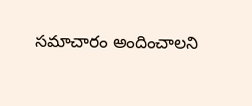సమాచారం అందించాలని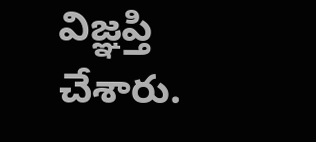విజ్ఞప్తి చేశారు.